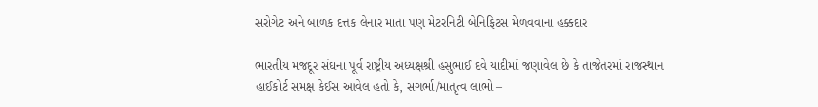સરોગેટ અને બાળક દત્તક લેનાર માતા પણ મેટરનિટી બેનિફિટસ મેળવવાના હક્કદાર

ભારતીય મજદૂર સંઘના પૂર્વ રાષ્ટ્રીય અધ્યક્ષશ્રી હસુભાઈ દવે યાદીમાં જણાવેલ છે કે તાજેતરમાં રાજસ્થાન હાઈકોર્ટ સમક્ષ કેઈસ આવેલ હતો કે, સગર્ભા/માતૃત્વ લાભો –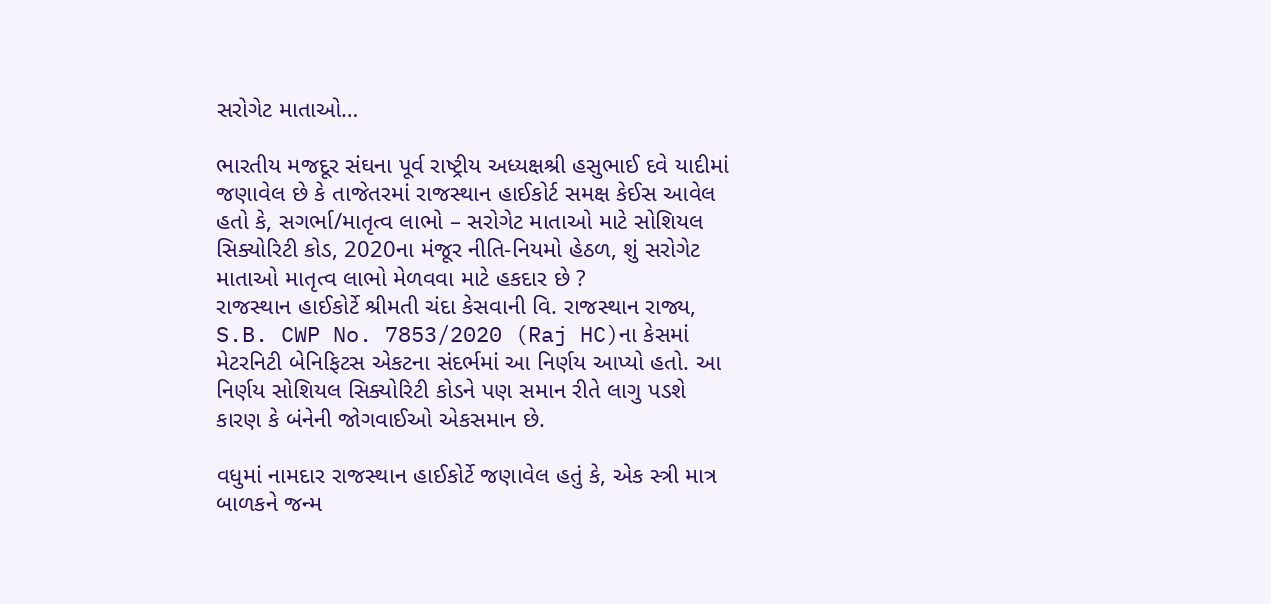સરોગેટ માતાઓ…

ભારતીય મજદૂર સંઘના પૂર્વ રાષ્ટ્રીય અધ્યક્ષશ્રી હસુભાઈ દવે યાદીમાં જણાવેલ છે કે તાજેતરમાં રાજસ્થાન હાઈકોર્ટ સમક્ષ કેઈસ આવેલ હતો કે, સગર્ભા/માતૃત્વ લાભો – સરોગેટ માતાઓ માટે સોશિયલ સિક્યોરિટી કોડ, 2020ના મંજૂર નીતિ-નિયમો હેઠળ, શું સરોગેટ માતાઓ માતૃત્વ લાભો મેળવવા માટે હકદાર છે ?
રાજસ્થાન હાઈકોર્ટે શ્રીમતી ચંદા કેસવાની વિ. રાજસ્થાન રાજ્ય, S.B. CWP No. 7853/2020 (Raj HC)ના કેસમાં મેટરનિટી બેનિફિટસ એકટના સંદર્ભમાં આ નિર્ણય આપ્યો હતો. આ નિર્ણય સોશિયલ સિક્યોરિટી કોડને પણ સમાન રીતે લાગુ પડશે કારણ કે બંનેની જોગવાઈઓ એકસમાન છે.

વધુમાં નામદાર રાજસ્થાન હાઈકોર્ટે જણાવેલ હતું કે, એક સ્ત્રી માત્ર બાળકને જન્મ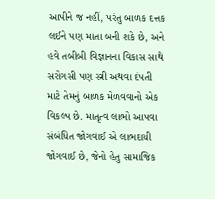આપીને જ નહીં, પરંતુ બાળક દત્તક લઈને પણ માતા બની શકે છે, અને હવે તબીબી વિજ્ઞાનના વિકાસ સાથે સરોગસી પણ સ્ત્રી અથવા દંપતી માટે તેમનું બાળક મેળવવાનો એક વિકલ્પ છે. માતૃત્વ લાભો આપવા સંબંધિત જોગવાઈ એ લાભદાયી જોગવાઈ છે, જેનો હેતુ સામાજિક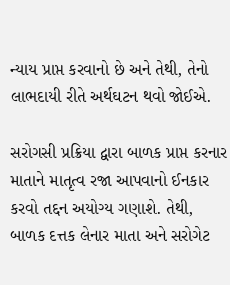ન્યાય પ્રાપ્ત કરવાનો છે અને તેથી, તેનો લાભદાયી રીતે અર્થઘટન થવો જોઈએ.

સરોગસી પ્રક્રિયા દ્વારા બાળક પ્રાપ્ત કરનાર માતાને માતૃત્વ રજા આપવાનો ઈનકાર કરવો તદ્દન અયોગ્ય ગણાશે. તેથી, બાળક દત્તક લેનાર માતા અને સરોગેટ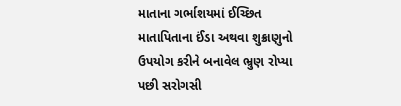માતાના ગર્ભાશયમાં ઈચ્છિત માતાપિતાના ઈંડા અથવા શુક્રાણુનો ઉપયોગ કરીને બનાવેલ ભ્રુણ રોપ્યા પછી સરોગસી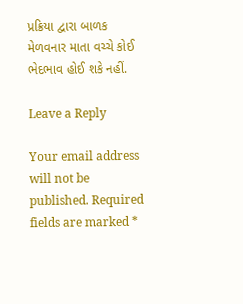પ્રક્રિયા દ્વારા બાળક મેળવનાર માતા વચ્ચે કોઈ ભેદભાવ હોઈ શકે નહીં.

Leave a Reply

Your email address will not be published. Required fields are marked *